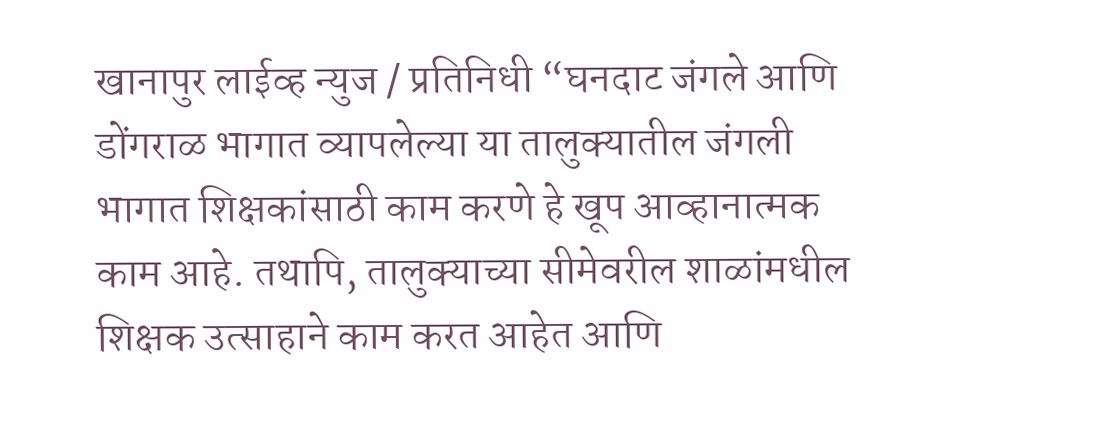खानापुर लाईव्ह न्युज / प्रतिनिधी “घनदाट जंगले आणि डोंगराळ भागात व्यापलेल्या या तालुक्यातील जंगली भागात शिक्षकांसाठी काम करणे हे खूप आव्हानात्मक काम आहे. तथापि, तालुक्याच्या सीमेवरील शाळांमधील शिक्षक उत्साहाने काम करत आहेत आणि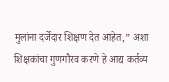मुलांना दर्जेदार शिक्षण देत आहेत,” अशा शिक्षकांचा गुणगौरव करणे हे आद्य कर्तव्य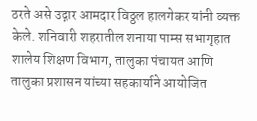ठरते असे उद्गार आमदार विठ्ठल हालगेकर यांनी व्यक्त केले. शनिवारी शहरातील शनाया पाम्स सभागृहात शालेय शिक्षण विभाग, तालुका पंचायत आणि तालुका प्रशासन यांच्या सहकार्याने आयोजित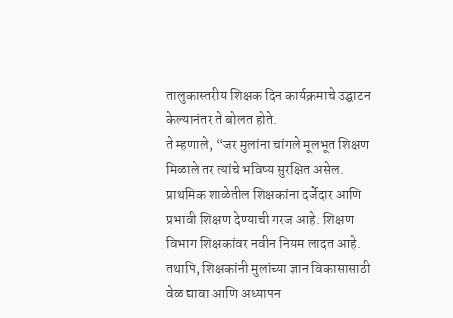तालुकास्तरीय शिक्षक दिन कार्यक्रमाचे उद्घाटन केल्यानंतर ते बोलत होते.
ते म्हणाले, “जर मुलांना चांगले मूलभूत शिक्षण मिळाले तर त्यांचे भविष्य सुरक्षित असेल. प्राथमिक शाळेतील शिक्षकांना दर्जेदार आणि प्रभावी शिक्षण देण्याची गरज आहे. शिक्षण विभाग शिक्षकांवर नवीन नियम लादत आहे. तथापि, शिक्षकांनी मुलांच्या ज्ञान विकासासाठी वेळ द्यावा आणि अध्यापन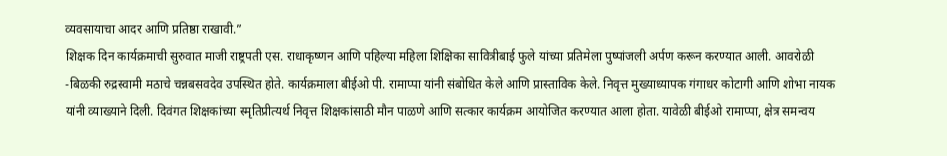व्यवसायाचा आदर आणि प्रतिष्ठा राखावी.”
शिक्षक दिन कार्यक्रमाची सुरुवात माजी राष्ट्रपती एस. राधाकृष्णन आणि पहिल्या महिला शिक्षिका सावित्रीबाई फुले यांच्या प्रतिमेला पुष्पांजली अर्पण करून करण्यात आली. आवरोळी -बिळकी रुद्रस्वामी मठाचे चन्नबसवदेव उपस्थित होते. कार्यक्रमाला बीईओ पी. रामाप्पा यांनी संबोधित केले आणि प्रास्ताविक केले. निवृत्त मुख्याध्यापक गंगाधर कोटागी आणि शोभा नायक यांनी व्याख्याने दिली. दिवंगत शिक्षकांच्या स्मृतिप्रीत्यर्थ निवृत्त शिक्षकांसाठी मौन पाळणे आणि सत्कार कार्यक्रम आयोजित करण्यात आला होता. यावेळी बीईओ रामाप्पा, क्षेत्र समन्वय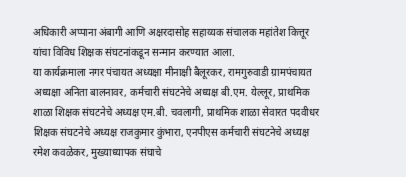अधिकारी अप्पाना अंबागी आणि अक्षरदासोह सहाय्यक संचालक महांतेश कित्तूर यांचा विविध शिक्षक संघटनांकडून सन्मान करण्यात आला.
या कार्यक्रमाला नगर पंचायत अध्यक्षा मीनाक्षी बैलूरकर, रामगुरुवाडी ग्रामपंचायत अध्यक्षा अनिता बालनावर, कर्मचारी संघटनेचे अध्यक्ष बी.एम. येल्लूर, प्राथमिक शाळा शिक्षक संघटनेचे अध्यक्ष एम.बी. चवलागी, प्राथमिक शाळा सेवारत पदवीधर शिक्षक संघटनेचे अध्यक्ष राजकुमार कुंभारा, एनपीएस कर्मचारी संघटनेचे अध्यक्ष रमेश कवळेकर, मुख्याध्यापक संघाचे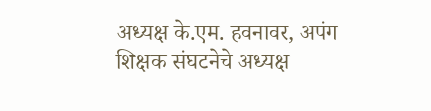अध्यक्ष के.एम. हवनावर, अपंग शिक्षक संघटनेचे अध्यक्ष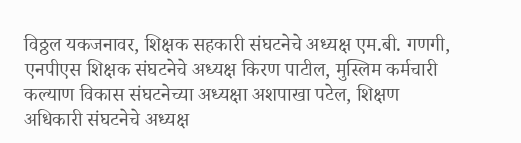विठ्ठल यकजनावर, शिक्षक सहकारी संघटनेचे अध्यक्ष एम.बी. गणगी, एनपीएस शिक्षक संघटनेचे अध्यक्ष किरण पाटील, मुस्लिम कर्मचारी कल्याण विकास संघटनेच्या अध्यक्षा अशपाखा पटेल, शिक्षण अधिकारी संघटनेचे अध्यक्ष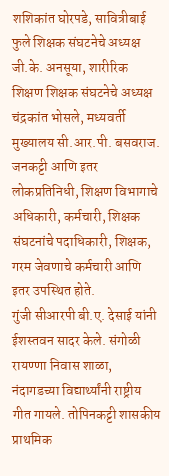शशिकांत घोरपडे, सावित्रीबाई फुले शिक्षक संघटनेचे अध्यक्ष जी.के. अनसूया, शारीरिक शिक्षण शिक्षक संघटनेचे अध्यक्ष चंद्रकांत भोसले, मध्यवर्ती मुख्यालय सी.आर.पी. बसवराज. जनकट्टी आणि इतर लोकप्रतिनिधी, शिक्षण विभागाचे अधिकारी, कर्मचारी, शिक्षक संघटनांचे पदाधिकारी, शिक्षक, गरम जेवणाचे कर्मचारी आणि इतर उपस्थित होते.
गुंजी सीआरपी बी.ए. देसाई यांनी ईशस्तवन सादर केले. संगोळी रायण्णा निवास शाळा, नंदागडच्या विद्यार्थ्यांनी राष्ट्रीय गीत गायले. तोपिनकट्टी शासकीय प्राथमिक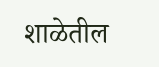शाळेतील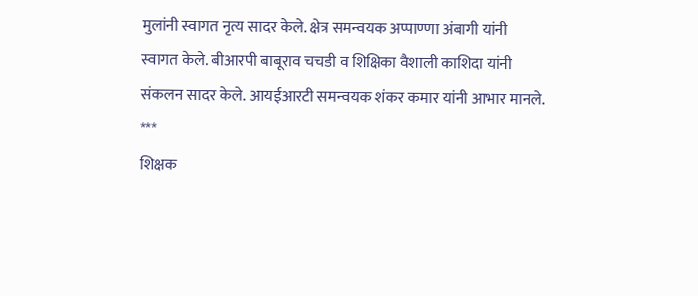मुलांनी स्वागत नृत्य सादर केले. क्षेत्र समन्वयक अप्पाण्णा अंबागी यांनी स्वागत केले. बीआरपी बाबूराव चचडी व शिक्षिका वैशाली काशिदा यांनी संकलन सादर केले. आयईआरटी समन्वयक शंकर कमार यांनी आभार मानले.
***
शिक्षक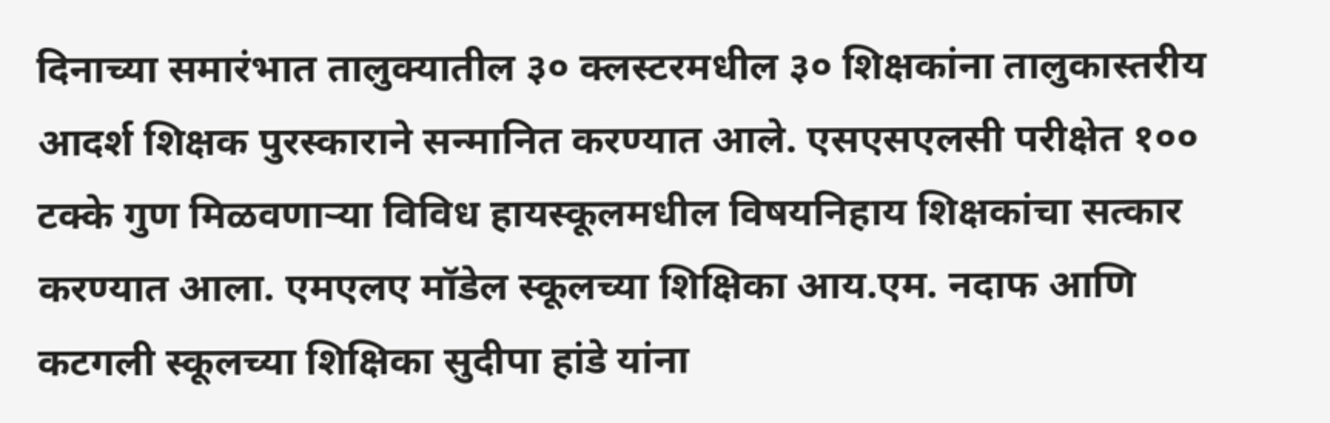दिनाच्या समारंभात तालुक्यातील ३० क्लस्टरमधील ३० शिक्षकांना तालुकास्तरीय आदर्श शिक्षक पुरस्काराने सन्मानित करण्यात आले. एसएसएलसी परीक्षेत १०० टक्के गुण मिळवणाऱ्या विविध हायस्कूलमधील विषयनिहाय शिक्षकांचा सत्कार करण्यात आला. एमएलए मॉडेल स्कूलच्या शिक्षिका आय.एम. नदाफ आणि कटगली स्कूलच्या शिक्षिका सुदीपा हांडे यांना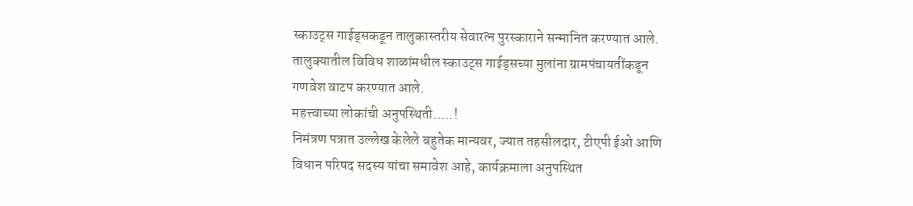स्काउट्स गाईड्सकडून तालुकास्तरीय सेवारत्न पुरस्काराने सन्मानित करण्यात आले. तालुक्यातील विविध शाळांमधील स्काउट्स गाईड्सच्या मुलांना ग्रामपंचायतींकडून गणवेश वाटप करण्यात आले.
महत्त्वाच्या लोकांची अनुपस्थिती…..!
निमंत्रण पत्रात उल्लेख केलेले बहुतेक मान्यवर, ज्यात तहसीलदार, टीएपी ईओ आणि विधान परिषद सदस्य यांचा समावेश आहे, कार्यक्रमाला अनुपस्थित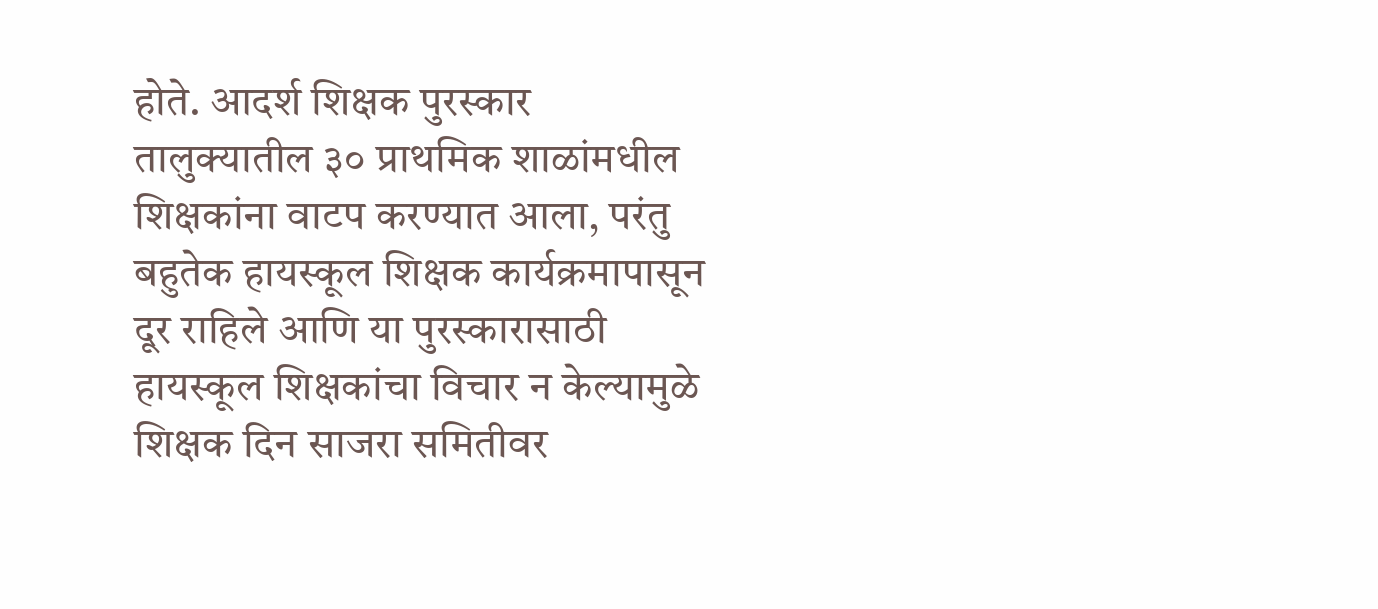होते. आदर्श शिक्षक पुरस्कार तालुक्यातील ३० प्राथमिक शाळांमधील शिक्षकांना वाटप करण्यात आला, परंतु बहुतेक हायस्कूल शिक्षक कार्यक्रमापासून दूर राहिले आणि या पुरस्कारासाठी हायस्कूल शिक्षकांचा विचार न केल्यामुळे शिक्षक दिन साजरा समितीवर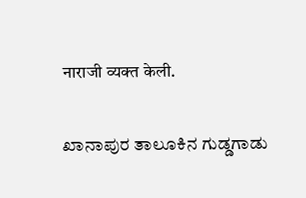नाराजी व्यक्त केली.

ಖಾನಾಪುರ ತಾಲೂಕಿನ ಗುಡ್ಡಗಾಡು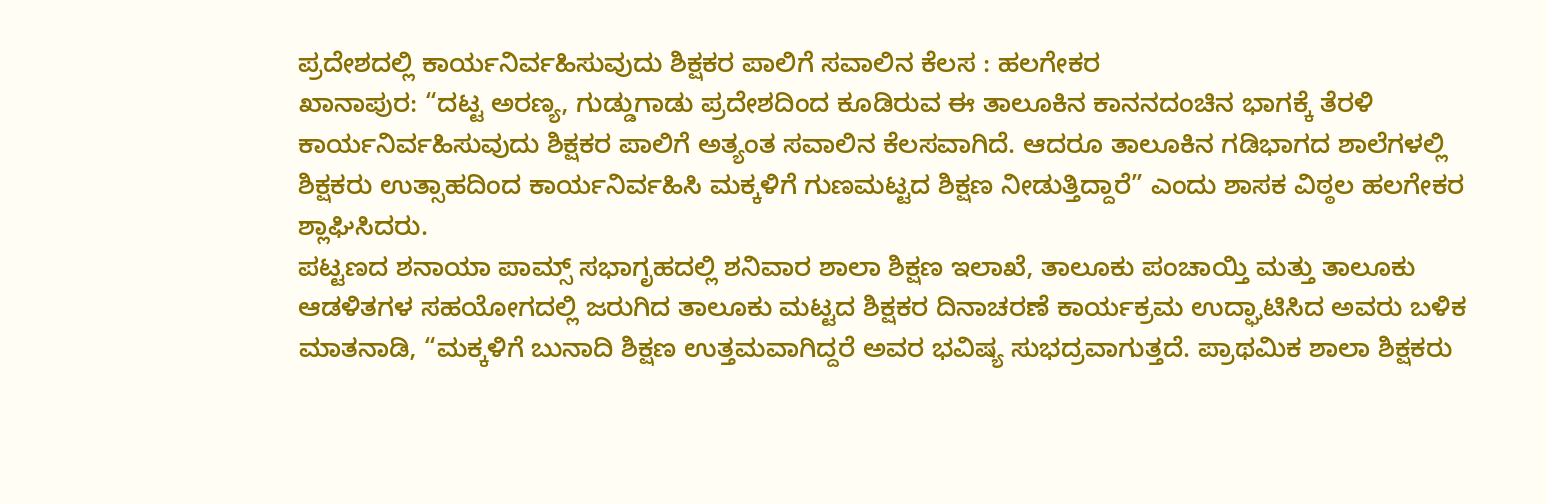ಪ್ರದೇಶದಲ್ಲಿ ಕಾರ್ಯನಿರ್ವಹಿಸುವುದು ಶಿಕ್ಷಕರ ಪಾಲಿಗೆ ಸವಾಲಿನ ಕೆಲಸ : ಹಲಗೇಕರ
ಖಾನಾಪುರ: “ದಟ್ಟ ಅರಣ್ಯ, ಗುಡ್ಡುಗಾಡು ಪ್ರದೇಶದಿಂದ ಕೂಡಿರುವ ಈ ತಾಲೂಕಿನ ಕಾನನದಂಚಿನ ಭಾಗಕ್ಕೆ ತೆರಳಿ ಕಾರ್ಯನಿರ್ವಹಿಸುವುದು ಶಿಕ್ಷಕರ ಪಾಲಿಗೆ ಅತ್ಯಂತ ಸವಾಲಿನ ಕೆಲಸವಾಗಿದೆ. ಆದರೂ ತಾಲೂಕಿನ ಗಡಿಭಾಗದ ಶಾಲೆಗಳಲ್ಲಿ ಶಿಕ್ಷಕರು ಉತ್ಸಾಹದಿಂದ ಕಾರ್ಯನಿರ್ವಹಿಸಿ ಮಕ್ಕಳಿಗೆ ಗುಣಮಟ್ಟದ ಶಿಕ್ಷಣ ನೀಡುತ್ತಿದ್ದಾರೆ” ಎಂದು ಶಾಸಕ ವಿಠ್ಠಲ ಹಲಗೇಕರ ಶ್ಲಾಘಿಸಿದರು.
ಪಟ್ಟಣದ ಶನಾಯಾ ಪಾಮ್ಸ್ ಸಭಾಗೃಹದಲ್ಲಿ ಶನಿವಾರ ಶಾಲಾ ಶಿಕ್ಷಣ ಇಲಾಖೆ, ತಾಲೂಕು ಪಂಚಾಯ್ತಿ ಮತ್ತು ತಾಲೂಕು ಆಡಳಿತಗಳ ಸಹಯೋಗದಲ್ಲಿ ಜರುಗಿದ ತಾಲೂಕು ಮಟ್ಟದ ಶಿಕ್ಷಕರ ದಿನಾಚರಣೆ ಕಾರ್ಯಕ್ರಮ ಉದ್ಘಾಟಿಸಿದ ಅವರು ಬಳಿಕ ಮಾತನಾಡಿ, “ಮಕ್ಕಳಿಗೆ ಬುನಾದಿ ಶಿಕ್ಷಣ ಉತ್ತಮವಾಗಿದ್ದರೆ ಅವರ ಭವಿಷ್ಯ ಸುಭದ್ರವಾಗುತ್ತದೆ. ಪ್ರಾಥಮಿಕ ಶಾಲಾ ಶಿಕ್ಷಕರು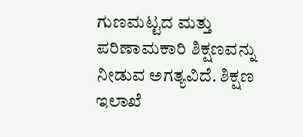ಗುಣಮಟ್ಟದ ಮತ್ತು ಪರಿಣಾಮಕಾರಿ ಶಿಕ್ಷಣವನ್ನು ನೀಡುವ ಅಗತ್ಯವಿದೆ. ಶಿಕ್ಷಣ ಇಲಾಖೆ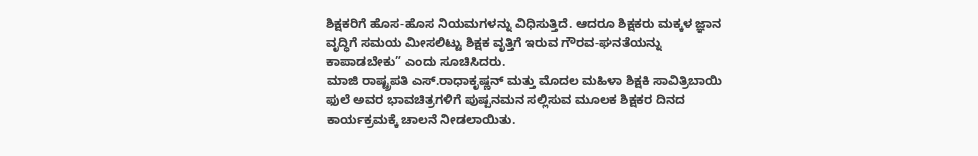ಶಿಕ್ಷಕರಿಗೆ ಹೊಸ-ಹೊಸ ನಿಯಮಗಳನ್ನು ವಿಧಿಸುತ್ತಿದೆ. ಆದರೂ ಶಿಕ್ಷಕರು ಮಕ್ಕಳ ಜ್ಞಾನ ವೃದ್ಧಿಗೆ ಸಮಯ ಮೀಸಲಿಟ್ಟು ಶಿಕ್ಷಕ ವೃತ್ತಿಗೆ ಇರುವ ಗೌರವ-ಘನತೆಯನ್ನು ಕಾಪಾಡಬೇಕು” ಎಂದು ಸೂಚಿಸಿದರು.
ಮಾಜಿ ರಾಷ್ಟ್ರಪತಿ ಎಸ್.ರಾಧಾಕೃಷ್ಣನ್ ಮತ್ತು ಮೊದಲ ಮಹಿಳಾ ಶಿಕ್ಷಕಿ ಸಾವಿತ್ರಿಬಾಯಿ ಫುಲೆ ಅವರ ಭಾವಚಿತ್ರಗಳಿಗೆ ಪುಷ್ಪನಮನ ಸಲ್ಲಿಸುವ ಮೂಲಕ ಶಿಕ್ಷಕರ ದಿನದ ಕಾರ್ಯಕ್ರಮಕ್ಕೆ ಚಾಲನೆ ನೀಡಲಾಯಿತು.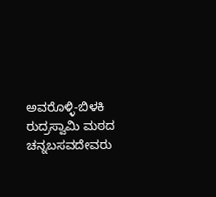ಅವರೊಳ್ಳಿ-ಬಿಳಕಿ ರುದ್ರಸ್ವಾಮಿ ಮಠದ ಚನ್ನಬಸವದೇವರು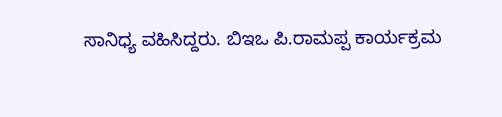ಸಾನಿಧ್ಯ ವಹಿಸಿದ್ದರು. ಬಿಇಒ ಪಿ.ರಾಮಪ್ಪ ಕಾರ್ಯಕ್ರಮ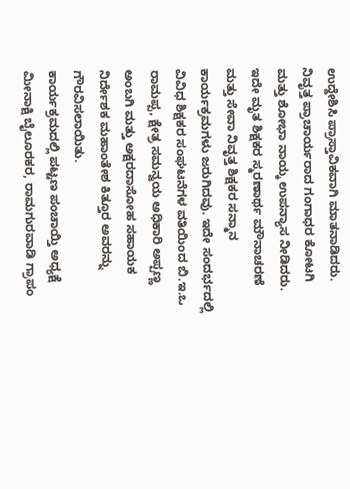ಉದ್ದೇಶಿಸಿ ಪ್ರಾಸ್ತಾವಿಕವಾಗಿ ಮಾತನಾಡಿದರು. ನಿವೃತ್ತ ಪ್ರಾಚಾರ್ಯರಾದ ಗಂಗಾಧರ ಕೋಟಗಿ ಮತ್ತು ಶೋಭಾ ನಾಯ್ಕ ಉಪನ್ಯಾಸ ನೀಡಿದರು. ಇದೇ ಮೃತ ಶಿಕ್ಷಕರ ಸ್ಮರಣಾರ್ಥ ಮೌನಾಚರಣೆ ಮತ್ತು ಸೇವಾ ನಿವೃತ್ತ ಶಿಕ್ಷಕರ ಸನ್ಮಾನ ಕಾರ್ಯಕ್ರಮಗಳು ಜರುಗಿದವು. ಇದೇ ಸಂದರ್ಭದಲ್ಲಿ ವಿವಿಧ ಶಿಕ್ಷಕರ ಸಂಘಟನೆಗಳ ವತಿಯಿಂದ ಬಿ.ಇ.ಒ ರಾಮಪ್ಪ, ಕ್ಷೇತ್ರ ಸಮನ್ವಯ ಅಧಿಕಾರಿ ಅಪ್ಪಣ್ಣ ಅಂಬಗಿ ಮತ್ತು ಅಕ್ಷರದಾಸೋಹ ಸಹಾಯಕ ನಿರ್ದೇಶಕ ಮಹಾಂತೇಶ ಕಿತ್ತೂರ ಅವರನ್ನು ಗೌರವಿಸಲಾಯಿತು.
ಕಾರ್ಯಕ್ರಮದಲ್ಲಿ ಪಟ್ಟಣ ಪಂಚಾಯ್ತಿ ಅಧ್ಯಕ್ಷೆ ಮೀನಾಕ್ಷಿ ಬೈಲೂರಕರ, ರಾಮಗುರವಾಡಿ ಗ್ರಾಪಂ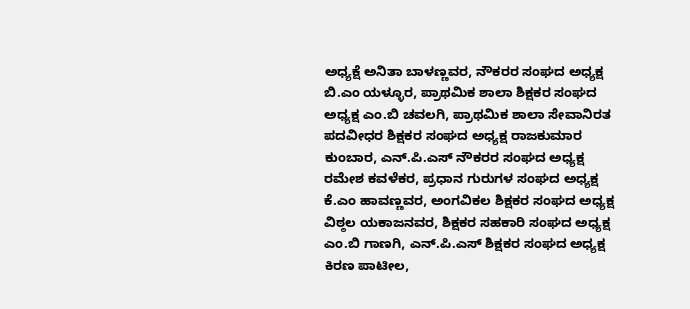ಅಧ್ಯಕ್ಷೆ ಅನಿತಾ ಬಾಳಣ್ಣವರ, ನೌಕರರ ಸಂಘದ ಅಧ್ಯಕ್ಷ ಬಿ.ಎಂ ಯಳ್ಳೂರ, ಪ್ರಾಥಮಿಕ ಶಾಲಾ ಶಿಕ್ಷಕರ ಸಂಘದ ಅಧ್ಯಕ್ಷ ಎಂ.ಬಿ ಚವಲಗಿ, ಪ್ರಾಥಮಿಕ ಶಾಲಾ ಸೇವಾನಿರತ ಪದವೀಧರ ಶಿಕ್ಷಕರ ಸಂಘದ ಅಧ್ಯಕ್ಷ ರಾಜಕುಮಾರ ಕುಂಬಾರ, ಎನ್.ಪಿ.ಎಸ್ ನೌಕರರ ಸಂಘದ ಅಧ್ಯಕ್ಷ ರಮೇಶ ಕವಳೆಕರ, ಪ್ರಧಾನ ಗುರುಗಳ ಸಂಘದ ಅಧ್ಯಕ್ಷ ಕೆ.ಎಂ ಹಾವಣ್ಣವರ, ಅಂಗವಿಕಲ ಶಿಕ್ಷಕರ ಸಂಘದ ಅಧ್ಯಕ್ಷ ವಿಠ್ಠಲ ಯಕಾಜನವರ, ಶಿಕ್ಷಕರ ಸಹಕಾರಿ ಸಂಘದ ಅಧ್ಯಕ್ಷ ಎಂ.ಬಿ ಗಾಣಗಿ, ಎನ್.ಪಿ.ಎಸ್ ಶಿಕ್ಷಕರ ಸಂಘದ ಅಧ್ಯಕ್ಷ ಕಿರಣ ಪಾಟೀಲ,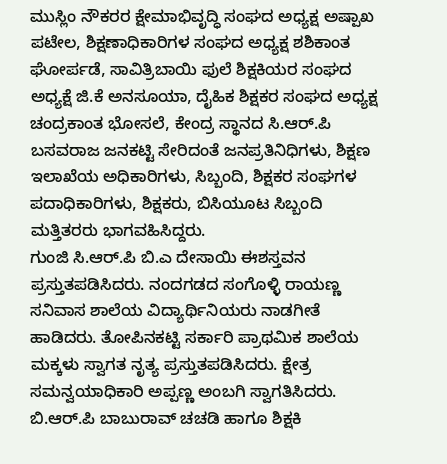ಮುಸ್ಲಿಂ ನೌಕರರ ಕ್ಷೇಮಾಭಿವೃದ್ಧಿ ಸಂಘದ ಅಧ್ಯಕ್ಷ ಅಷ್ಪಾಖ ಪಟೇಲ, ಶಿಕ್ಷಣಾಧಿಕಾರಿಗಳ ಸಂಘದ ಅಧ್ಯಕ್ಷ ಶಶಿಕಾಂತ ಘೋರ್ಪಡೆ, ಸಾವಿತ್ರಿಬಾಯಿ ಫುಲೆ ಶಿಕ್ಷಕಿಯರ ಸಂಘದ ಅಧ್ಯಕ್ಷೆ ಜಿ.ಕೆ ಅನಸೂಯಾ, ದೈಹಿಕ ಶಿಕ್ಷಕರ ಸಂಘದ ಅಧ್ಯಕ್ಷ ಚಂದ್ರಕಾಂತ ಭೋಸಲೆ, ಕೇಂದ್ರ ಸ್ಥಾನದ ಸಿ.ಆರ್.ಪಿ ಬಸವರಾಜ ಜನಕಟ್ಟಿ ಸೇರಿದಂತೆ ಜನಪ್ರತಿನಿಧಿಗಳು, ಶಿಕ್ಷಣ ಇಲಾಖೆಯ ಅಧಿಕಾರಿಗಳು, ಸಿಬ್ಬಂದಿ, ಶಿಕ್ಷಕರ ಸಂಘಗಳ ಪದಾಧಿಕಾರಿಗಳು, ಶಿಕ್ಷಕರು, ಬಿಸಿಯೂಟ ಸಿಬ್ಬಂದಿ ಮತ್ತಿತರರು ಭಾಗವಹಿಸಿದ್ದರು.
ಗುಂಜಿ ಸಿ.ಆರ್.ಪಿ ಬಿ.ಎ ದೇಸಾಯಿ ಈಶಸ್ತವನ ಪ್ರಸ್ತುತಪಡಿಸಿದರು. ನಂದಗಡದ ಸಂಗೊಳ್ಳಿ ರಾಯಣ್ಣ ಸನಿವಾಸ ಶಾಲೆಯ ವಿದ್ಯಾರ್ಥಿನಿಯರು ನಾಡಗೀತೆ ಹಾಡಿದರು. ತೋಪಿನಕಟ್ಟಿ ಸರ್ಕಾರಿ ಪ್ರಾಥಮಿಕ ಶಾಲೆಯ ಮಕ್ಕಳು ಸ್ವಾಗತ ನೃತ್ಯ ಪ್ರಸ್ತುತಪಡಿಸಿದರು. ಕ್ಷೇತ್ರ ಸಮನ್ವಯಾಧಿಕಾರಿ ಅಪ್ಪಣ್ಣ ಅಂಬಗಿ ಸ್ವಾಗತಿಸಿದರು. ಬಿ.ಆರ್.ಪಿ ಬಾಬುರಾವ್ ಚಚಡಿ ಹಾಗೂ ಶಿಕ್ಷಕಿ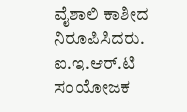ವೈಶಾಲಿ ಕಾಶೀದ ನಿರೂಪಿಸಿದರು. ಐ.ಇ.ಆರ್.ಟಿ ಸಂಯೋಜಕ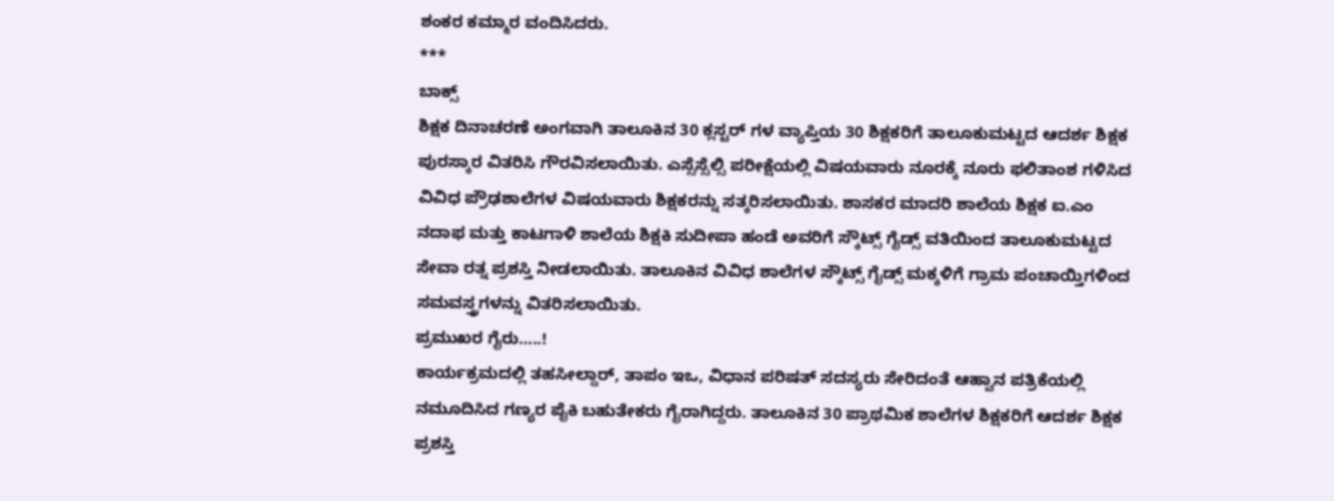ಶಂಕರ ಕಮ್ಮಾರ ವಂದಿಸಿದರು.
***
ಬಾಕ್ಸ್
ಶಿಕ್ಷಕ ದಿನಾಚರಣೆ ಅಂಗವಾಗಿ ತಾಲೂಕಿನ 30 ಕ್ಲಸ್ಟರ್ ಗಳ ವ್ಯಾಪ್ತಿಯ 30 ಶಿಕ್ಷಕರಿಗೆ ತಾಲೂಕುಮಟ್ಟದ ಆದರ್ಶ ಶಿಕ್ಷಕ ಪುರಸ್ಕಾರ ವಿತರಿಸಿ ಗೌರವಿಸಲಾಯಿತು. ಎಸ್ಸೆಸ್ಸೆಲ್ಸಿ ಪರೀಕ್ಷೆಯಲ್ಲಿ ವಿಷಯವಾರು ನೂರಕ್ಕೆ ನೂರು ಫಲಿತಾಂಶ ಗಳಿಸಿದ ವಿವಿಧ ಪ್ರೌಢಶಾಲೆಗಳ ವಿಷಯವಾರು ಶಿಕ್ಷಕರನ್ನು ಸತ್ಕರಿಸಲಾಯಿತು. ಶಾಸಕರ ಮಾದರಿ ಶಾಲೆಯ ಶಿಕ್ಷಕ ಐ.ಎಂ ನದಾಫ ಮತ್ತು ಕಾಟಗಾಳಿ ಶಾಲೆಯ ಶಿಕ್ಷಕಿ ಸುದೀಪಾ ಹಂಡೆ ಅವರಿಗೆ ಸ್ಕೌಟ್ಸ್ ಗೈಡ್ಸ್ ವತಿಯಿಂದ ತಾಲೂಕುಮಟ್ಟದ ಸೇವಾ ರತ್ನ ಪ್ರಶಸ್ತಿ ನೀಡಲಾಯಿತು. ತಾಲೂಕಿನ ವಿವಿಧ ಶಾಲೆಗಳ ಸ್ಕೌಟ್ಸ್ ಗೈಡ್ಸ್ ಮಕ್ಕಳಿಗೆ ಗ್ರಾಮ ಪಂಚಾಯ್ತಿಗಳಿಂದ ಸಮವಸ್ತ್ರಗಳನ್ನು ವಿತರಿಸಲಾಯಿತು.
ಪ್ರಮುಖರ ಗೈರು…..!
ಕಾರ್ಯಕ್ರಮದಲ್ಲಿ ತಹಸೀಲ್ದಾರ್, ತಾಪಂ ಇಒ, ವಿಧಾನ ಪರಿಷತ್ ಸದಸ್ಯರು ಸೇರಿದಂತೆ ಆಹ್ವಾನ ಪತ್ರಿಕೆಯಲ್ಲಿ ನಮೂದಿಸಿದ ಗಣ್ಯರ ಪೈಕಿ ಬಹುತೇಕರು ಗೈರಾಗಿದ್ದರು. ತಾಲೂಕಿನ 30 ಪ್ರಾಥಮಿಕ ಶಾಲೆಗಳ ಶಿಕ್ಷಕರಿಗೆ ಆದರ್ಶ ಶಿಕ್ಷಕ ಪ್ರಶಸ್ತಿ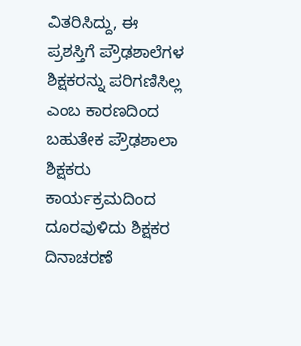ವಿತರಿಸಿದ್ದು, ಈ ಪ್ರಶಸ್ತಿಗೆ ಪ್ರೌಢಶಾಲೆಗಳ ಶಿಕ್ಷಕರನ್ನು ಪರಿಗಣಿಸಿಲ್ಲ ಎಂಬ ಕಾರಣದಿಂದ ಬಹುತೇಕ ಪ್ರೌಢಶಾಲಾ ಶಿಕ್ಷಕರು ಕಾರ್ಯಕ್ರಮದಿಂದ ದೂರವುಳಿದು ಶಿಕ್ಷಕರ ದಿನಾಚರಣೆ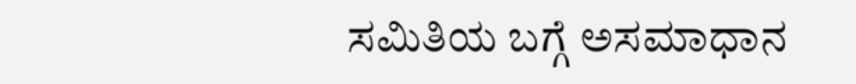ಸಮಿತಿಯ ಬಗ್ಗೆ ಅಸಮಾಧಾನ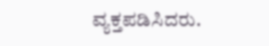ವ್ಯಕ್ತಪಡಿಸಿದರು.